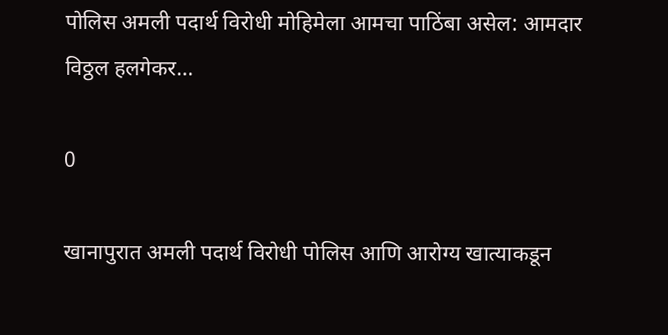पोलिस अमली पदार्थ विरोधी मोहिमेला आमचा पाठिंबा असेल: आमदार विठ्ठल हलगेकर…

0

खानापुरात अमली पदार्थ विरोधी पोलिस आणि आरोग्य खात्याकडून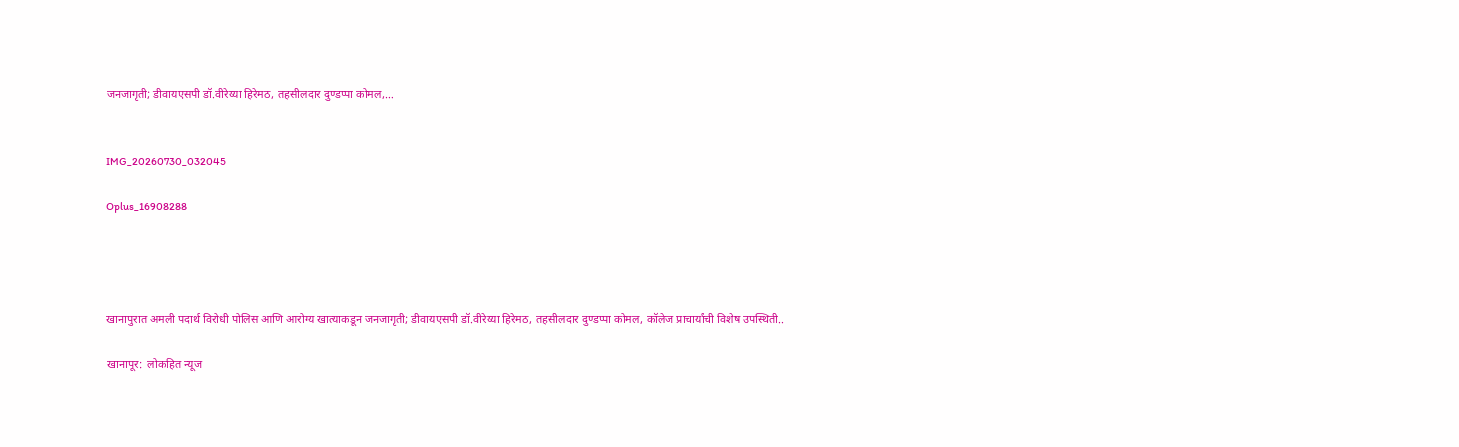जनजागृती; डीवायएसपी डॉ.वीरेय्या हिरेमठ, तहसीलदार दुण्डप्पा कोमल,…


IMG_20260730_032045

Oplus_16908288




खानापुरात अमली पदार्थ विरोधी पोलिस आणि आरोग्य खात्याकडून जनजागृती; डीवायएसपी डॉ.वीरेय्या हिरेमठ, तहसीलदार दुण्डप्पा कोमल, कॉलेज प्राचार्यांची विशेष उपस्थिती..

खानापूर:  लोकहित न्यूज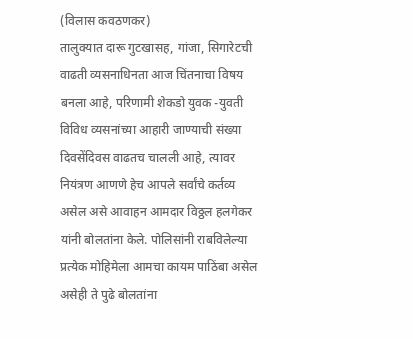(विलास कवठणकर)
तालुक्यात दारू गुटखासह, गांजा, सिगारेटची वाढती व्यसनाधिनता आज चिंतनाचा विषय बनला आहे, परिणामी शेकडो युवक -युवती विविध व्यसनांच्या आहारी जाण्याची संख्या दिवसेंदिवस वाढतच चालली आहे, त्यावर नियंत्रण आणणे हेच आपले सर्वांचे कर्तव्य असेल असे आवाहन आमदार विठ्ठल हलगेकर यांनी बोलतांना केले. पोलिसांनी राबविलेल्या प्रत्येक मोहिमेला आमचा कायम पाठिंबा असेल असेही ते पुढे बोलतांना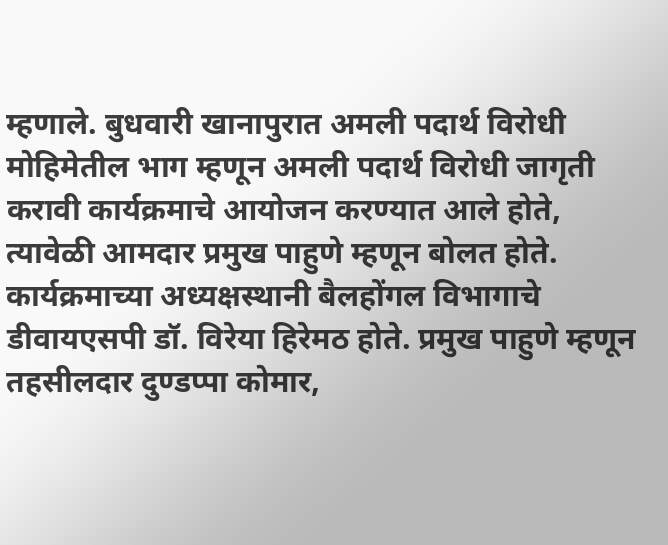म्हणाले. बुधवारी खानापुरात अमली पदार्थ विरोधी मोहिमेतील भाग म्हणून अमली पदार्थ विरोधी जागृती करावी कार्यक्रमाचे आयोजन करण्यात आले होते, त्यावेळी आमदार प्रमुख पाहुणे म्हणून बोलत होते. कार्यक्रमाच्या अध्यक्षस्थानी बैलहोंगल विभागाचे डीवायएसपी डॉ. विरेया हिरेमठ होते. प्रमुख पाहुणे म्हणून तहसीलदार दुण्डप्पा कोमार,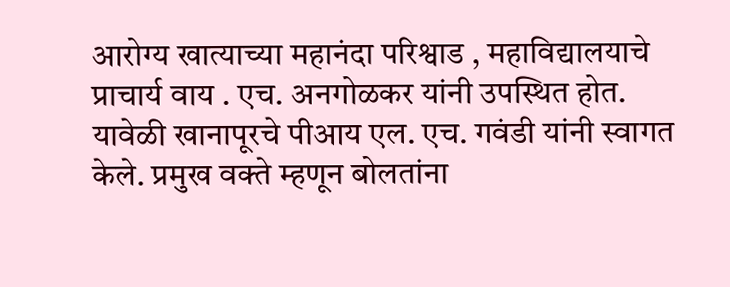आरोग्य खात्याच्या महानंदा परिश्वाड , महाविद्यालयाचे प्राचार्य वाय . एच. अनगोळकर यांनी उपस्थित होत.
यावेळी खानापूरचे पीआय एल. एच. गवंडी यांनी स्वागत केले. प्रमुख वक्ते म्हणून बोलतांना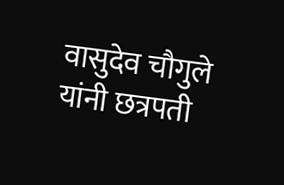वासुदेव चौगुले यांनी छत्रपती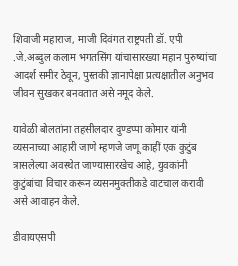शिवाजी महाराज, माजी दिवंगत राष्ट्रपती डॉ. एपी .जे.अब्दुल कलाम भगतसिंग यांचासारख्या महान पुरुष्यांचा आदर्श समीर ठेवून, पुस्तकी ज्ञानापेक्षा प्रत्यक्षातील अनुभव जीवन सुखकर बनवतात असे नमूद केले.

यावेळी बोलतांना तहसीलदार दुण्डप्पा कोमार यांनी व्यसनाच्या आहारी जाणे म्हणजे जणू काहीं एक कुटुंब त्रासलेल्या अवस्थेत जाण्यासारखेच आहे, युवकांनी कुटुंबांचा विचार करून व्यसनमुक्तीकडे वाटचाल करावी असे आवाहन केले.

डीवायएसपी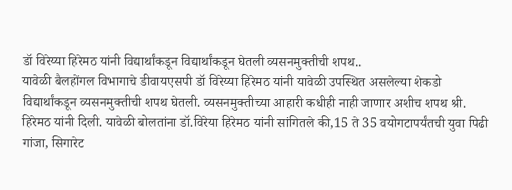डॉ विरेय्या हिरेमठ यांनी विद्यार्थांकडून विद्यार्थांकडून घेतली व्यसनमुक्तीची शपथ..
यावेळी बैलहोंगल विभागाचे डीवायएसपी डॉ विरेय्या हिरेमठ यांनी यावेळी उपस्थित असलेल्या शेकडो  विद्यार्थांकडून व्यसनमुक्तीची शपथ घेतली. व्यसनमुक्तीच्या आहारी कधीही नाही जाणार अशीच शपथ श्री. हिरेमठ यांनी दिली. यावेळी बोलतांना डॉ.विरेया हिरेमठ यांनी सांगितले की,15 ते 35 वयोगटापर्यंतची युवा पिढी गांजा, सिगारेट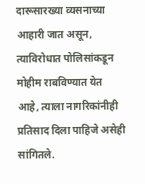दारूसारख्या व्यसनाच्या आहारी जात असून, त्याविरोधात पोलिसांकडून मोहीम राबविण्यात येत आहे, त्याला नागरिकांनीही प्रतिसाद दिला पाहिजे असेही सांगितले.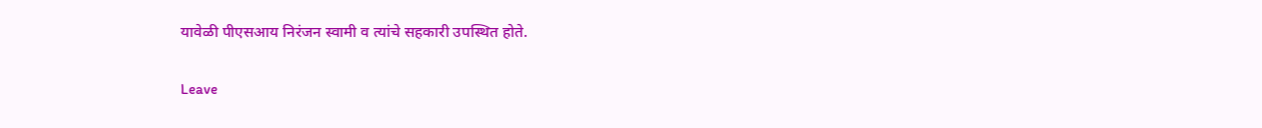यावेळी पीएसआय निरंजन स्वामी व त्यांचे सहकारी उपस्थित होते.


Leave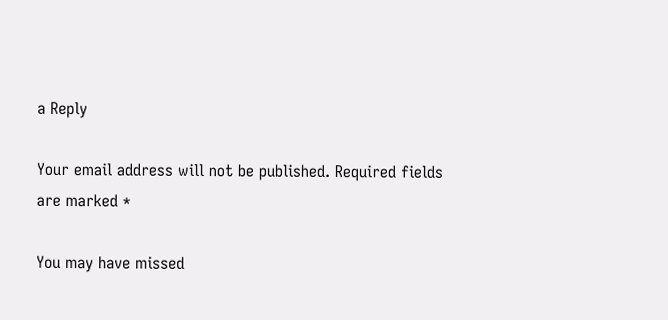a Reply

Your email address will not be published. Required fields are marked *

You may have missed